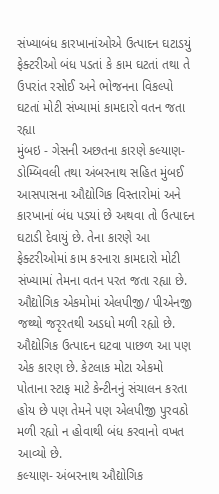સંખ્યાબંધ કારખાનાંઓએ ઉત્પાદન ઘટાડયું
ફેક્ટરીઓ બંધ પડતાં કે કામ ઘટતાં તથા તે ઉપરાંત રસોઈ અને ભોજનના વિકલ્પો ઘટતાં મોટી સંખ્યામાં કામદારો વતન જતા રહ્યા
મુંબઇ - ગેસની અછતના કારણે કલ્યાણ-ડોમ્બિવલી તથા અંબરનાથ સહિત મુંબઈ આસપાસના ઔદ્યોગિક વિસ્તારોમાં અને કારખાનાં બંધ પડયાં છે અથવા તો ઉત્પાદન ઘટાડી દેવાયું છે. તેના કારણે આ ફેક્ટરીઓમાં કામ કરનારા કામદારો મોટી સંખ્યામાં તેમના વતન પરત જતા રહ્યા છે.
ઔદ્યોગિક એકમોમાં એલપીજી/ પીએનજી જથ્થો જરૃરતથી અડધો મળી રહ્યો છે. ઔદ્યોગિક ઉત્પાદન ઘટવા પાછળ આ પણ એક કારણ છે. કેટલાક મોટા એકમો પોતાના સ્ટાફ માટે કેન્ટીનનું સંચાલન કરતા હોય છે પણ તેમને પણ એલપીજી પુરવઠો મળી રહ્યો ન હોવાથી બંધ કરવાનો વખત આવ્યો છે.
કલ્યાણ- અંબરનાથ ઔદ્યોગિક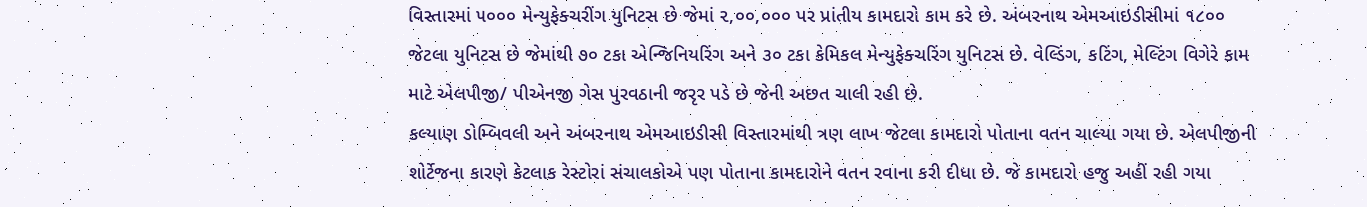વિસ્તારમાં ૫૦૦૦ મેન્યુફેક્ચરીંગ યુનિટસ છે જેમાં ૨,૦૦,૦૦૦ પર પ્રાંતીય કામદારો કામ કરે છે. અંબરનાથ એમઆઇડીસીમાં ૧૮૦૦ જેટલા યુનિટસ છે જેમાંથી ૭૦ ટકા એન્જિનિયરિંગ અને ૩૦ ટકા કેમિકલ મેન્યુફેક્ચરિંગ યુનિટસ છે. વેલ્ડિંગ, કટિંગ, મેલ્ટિંગ વિગેરે કામ માટે એલપીજી/ પીએનજી ગેસ પુરવઠાની જરૃર પડે છે જેની અછત ચાલી રહી છે.
કલ્યાણ ડોમ્બિવલી અને અંબરનાથ એમઆઇડીસી વિસ્તારમાંથી ત્રણ લાખ જેટલા કામદારો પોતાના વતન ચાલ્યા ગયા છે. એલપીજીની શોર્ટેજના કારણે કેટલાક રેસ્ટોરાં સંચાલકોએ પણ પોતાના કામદારોને વતન રવાના કરી દીધા છે. જે કામદારો હજુ અહીં રહી ગયા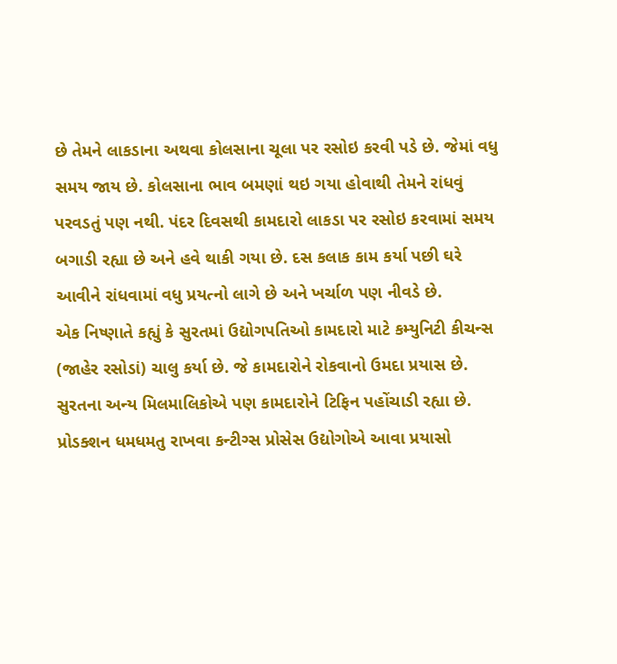છે તેમને લાકડાના અથવા કોલસાના ચૂલા પર રસોઇ કરવી પડે છે. જેમાં વધુ સમય જાય છે. કોલસાના ભાવ બમણાં થઇ ગયા હોવાથી તેમને રાંધવું પરવડતું પણ નથી. પંદર દિવસથી કામદારો લાકડા પર રસોઇ કરવામાં સમય બગાડી રહ્યા છે અને હવે થાકી ગયા છે. દસ કલાક કામ કર્યા પછી ઘરે આવીને રાંધવામાં વધુ પ્રયત્નો લાગે છે અને ખર્ચાળ પણ નીવડે છે.
એક નિષ્ણાતે કહ્યું કે સુરતમાં ઉદ્યોગપતિઓ કામદારો માટે કમ્યુનિટી કીચન્સ (જાહેર રસોડાં) ચાલુ કર્યા છે. જે કામદારોને રોકવાનો ઉમદા પ્રયાસ છે. સુરતના અન્ય મિલમાલિકોએ પણ કામદારોને ટિફિન પહોંચાડી રહ્યા છે. પ્રોડક્શન ધમધમતુ રાખવા કન્ટીગ્સ પ્રોસેસ ઉદ્યોગોએ આવા પ્રયાસો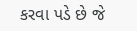કરવા પડે છે જે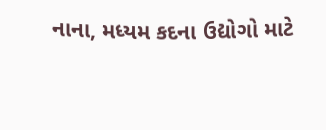નાના, મધ્યમ કદના ઉદ્યોગો માટે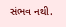સંભવ નથી.